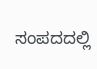ಸಂಪದದಲ್ಲಿ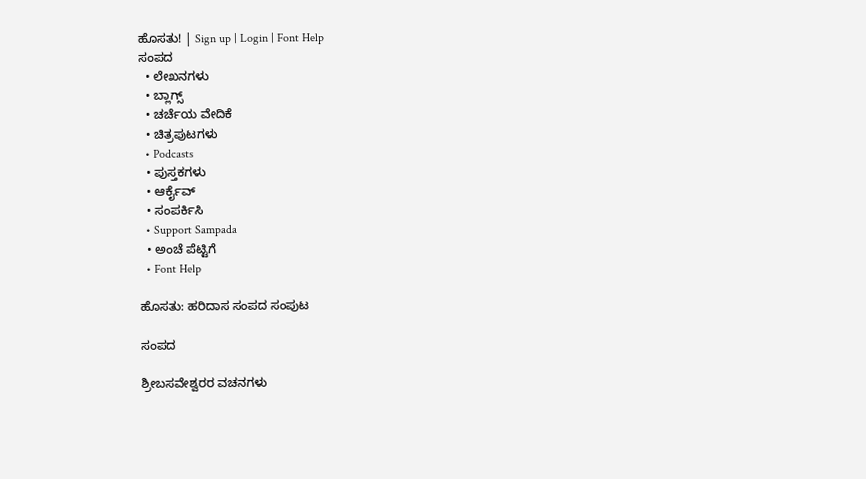ಹೊಸತು! | Sign up | Login | Font Help
ಸಂಪದ
  • ಲೇಖನಗಳು
  • ಬ್ಲಾಗ್ಸ್
  • ಚರ್ಚೆಯ ವೇದಿಕೆ
  • ಚಿತ್ರಪುಟಗಳು
  • Podcasts
  • ಪುಸ್ತಕಗಳು
  • ಆರ್ಕೈವ್
  • ಸಂಪರ್ಕಿಸಿ
  • Support Sampada
  • ಅಂಚೆ ಪೆಟ್ಟಿಗೆ
  • Font Help

ಹೊಸತು: ಹರಿದಾಸ ಸಂಪದ ಸಂಪುಟ

ಸಂಪದ

ಶ್ರೀಬಸವೇಶ್ವರರ ವಚನಗಳು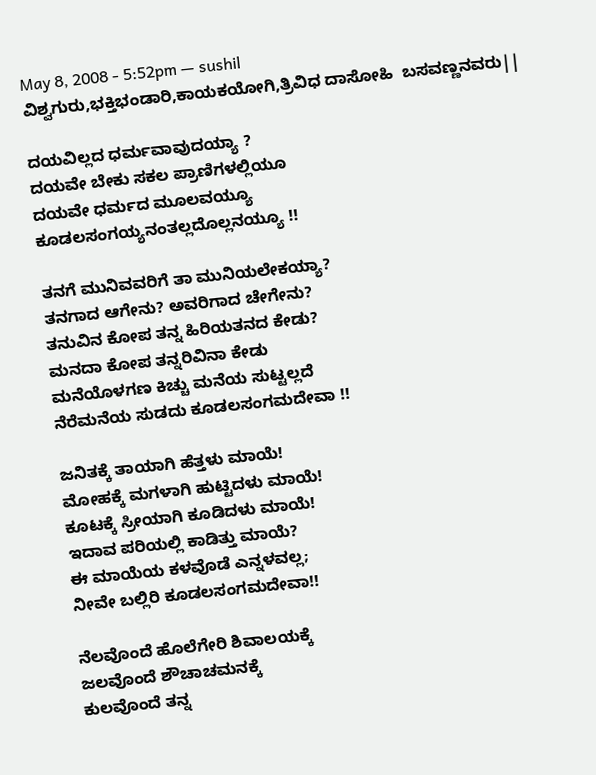May 8, 2008 - 5:52pm — sushil
ವಿಶ್ವಗುರು,ಭಕ್ತಿಭಂಡಾರಿ,ಕಾಯಕಯೋಗಿ,ತ್ರಿವಿಧ ದಾಸೋಹಿ  ಬಸವಣ್ಣನವರು||

ದಯವಿಲ್ಲದ ಧರ್ಮವಾವುದಯ್ಯಾ ?
ದಯವೇ ಬೇಕು ಸಕಲ ಪ್ರಾಣಿಗಳಲ್ಲಿಯೂ
ದಯವೇ ಧರ್ಮದ ಮೂಲವಯ್ಯೂ
ಕೂಡಲಸಂಗಯ್ಯನಂತಲ್ಲದೊಲ್ಲನಯ್ಯೂ !!

ತನಗೆ ಮುನಿವವರಿಗೆ ತಾ ಮುನಿಯಲೇಕಯ್ಯಾ?
ತನಗಾದ ಆಗೇನು? ಅವರಿಗಾದ ಚೇಗೇನು?
ತನುವಿನ ಕೋಪ ತನ್ನ ಹಿರಿಯತನದ ಕೇಡು?
ಮನದಾ ಕೋಪ ತನ್ನರಿವಿನಾ ಕೇಡು
ಮನೆಯೊಳಗಣ ಕಿಚ್ಚು ಮನೆಯ ಸುಟ್ಟಲ್ಲದೆ
ನೆರೆಮನೆಯ ಸುಡದು ಕೂಡಲಸಂಗಮದೇವಾ !!

ಜನಿತಕ್ಕೆ ತಾಯಾಗಿ ಹೆತ್ತಳು ಮಾಯೆ!
ಮೋಹಕ್ಕೆ ಮಗಳಾಗಿ ಹುಟ್ಟಿದಳು ಮಾಯೆ!
ಕೂಟಕ್ಕೆ ಸ್ರೀಯಾಗಿ ಕೂಡಿದಳು ಮಾಯೆ!
ಇದಾವ ಪರಿಯಲ್ಲಿ ಕಾಡಿತ್ತು ಮಾಯೆ?
ಈ ಮಾಯೆಯ ಕಳವೊಡೆ ಎನ್ನಳವಲ್ಲ;
ನೀವೇ ಬಲ್ಲಿರಿ ಕೂಡಲಸಂಗಮದೇವಾ!!

ನೆಲವೊಂದೆ ಹೊಲೆಗೇರಿ ಶಿವಾಲಯಕ್ಕೆ
ಜಲವೊಂದೆ ಶೌಚಾಚಮನಕ್ಕೆ
ಕುಲವೊಂದೆ ತನ್ನ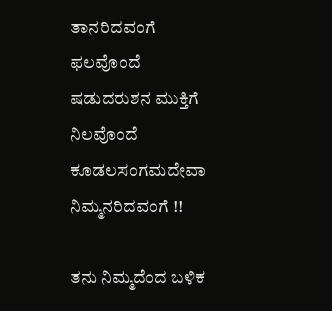ತಾನರಿದವಂಗೆ
ಫಲವೊಂದೆ ಷಡುದರುಶನ ಮುಕ್ತಿಗೆ
ನಿಲವೊಂದೆ ಕೂಡಲಸಂಗಮದೇವಾ ನಿಮ್ಮನರಿದವಂಗೆ !!

ತನು ನಿಮ್ಮದೆಂದ ಬಳಿಕ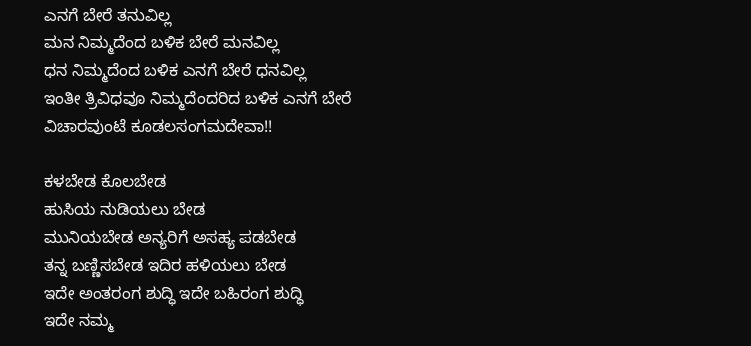ಎನಗೆ ಬೇರೆ ತನುವಿಲ್ಲ
ಮನ ನಿಮ್ಮದೆಂದ ಬಳಿಕ ಬೇರೆ ಮನವಿಲ್ಲ
ಧನ ನಿಮ್ಮದೆಂದ ಬಳಿಕ ಎನಗೆ ಬೇರೆ ಧನವಿಲ್ಲ
ಇಂತೀ ತ್ರಿವಿಧವೂ ನಿಮ್ಮದೆಂದರಿದ ಬಳಿಕ ಎನಗೆ ಬೇರೆ
ವಿಚಾರವುಂಟೆ ಕೂಡಲಸಂಗಮದೇವಾ!!

ಕಳಬೇಡ ಕೊಲಬೇಡ
ಹುಸಿಯ ನುಡಿಯಲು ಬೇಡ
ಮುನಿಯಬೇಡ ಅನ್ಯರಿಗೆ ಅಸಹ್ಯ ಪಡಬೇಡ
ತನ್ನ ಬಣ್ಣಿಸಬೇಡ ಇದಿರ ಹಳಿಯಲು ಬೇಡ
ಇದೇ ಅಂತರಂಗ ಶುದ್ಧಿ ಇದೇ ಬಹಿರಂಗ ಶುದ್ಧಿ
ಇದೇ ನಮ್ಮ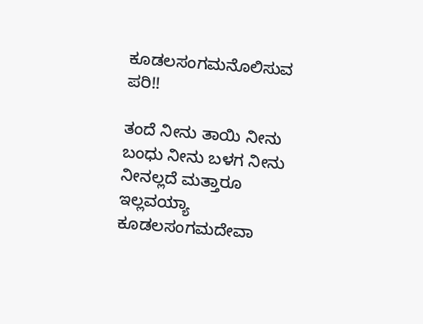ಕೂಡಲಸಂಗಮನೊಲಿಸುವ ಪರಿ!!

ತಂದೆ ನೀನು ತಾಯಿ ನೀನು
ಬಂಧು ನೀನು ಬಳಗ ನೀನು
ನೀನಲ್ಲದೆ ಮತ್ತಾರೂ ಇಲ್ಲವಯ್ಯಾ
ಕೂಡಲಸಂಗಮದೇವಾ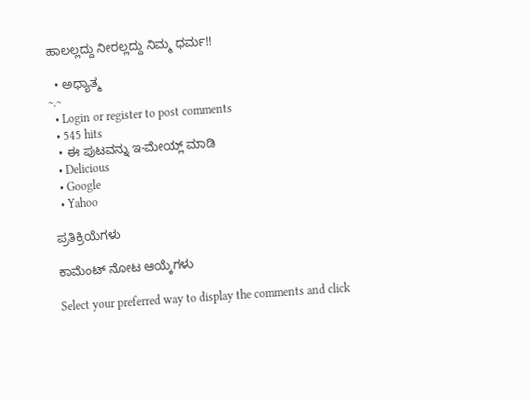ಹಾಲಲ್ಲದ್ದು ನೀರಲ್ಲದ್ದು ನಿಮ್ಮ ಧರ್ಮ!!

  • ಅಧ್ಯಾತ್ಮ
~.~
  • Login or register to post comments
  • 545 hits
  • ಈ ಪುಟವನ್ನು ಇ-ಮೇಯ್ಲ್ ಮಾಡಿ
  • Delicious
  • Google
  • Yahoo

ಪ್ರತಿಕ್ರಿಯೆಗಳು

ಕಾಮೆಂಟ್ ನೋಟ ಆಯ್ಕೆಗಳು

Select your preferred way to display the comments and click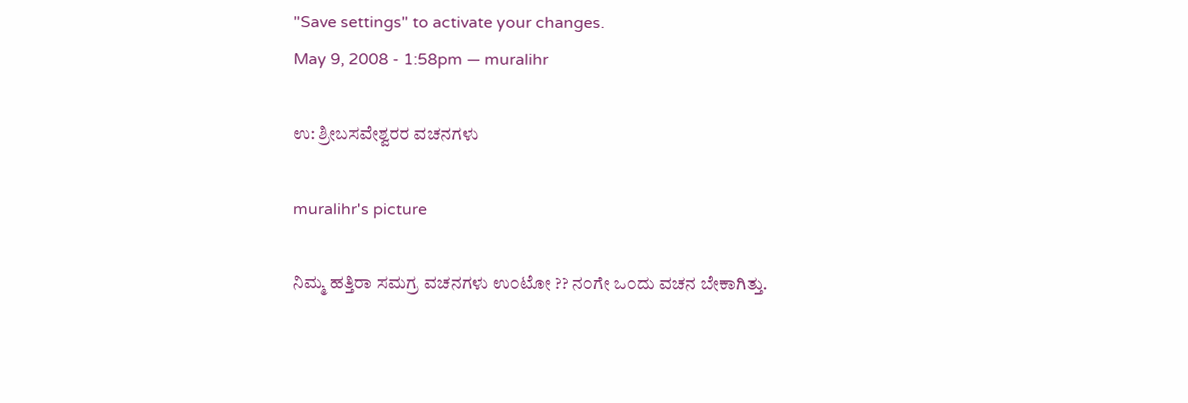"Save settings" to activate your changes.
May 9, 2008 - 1:58pm — muralihr

ಉ: ಶ್ರೀಬಸವೇಶ್ವರರ ವಚನಗಳು

muralihr's picture

ನಿಮ್ಮ ಹತ್ತಿರಾ ಸಮಗ್ರ ವಚನಗಳು ಉ೦ಟೋ ?? ನ೦ಗೇ ಒ೦ದು ವಚನ ಬೇಕಾಗಿತ್ತು.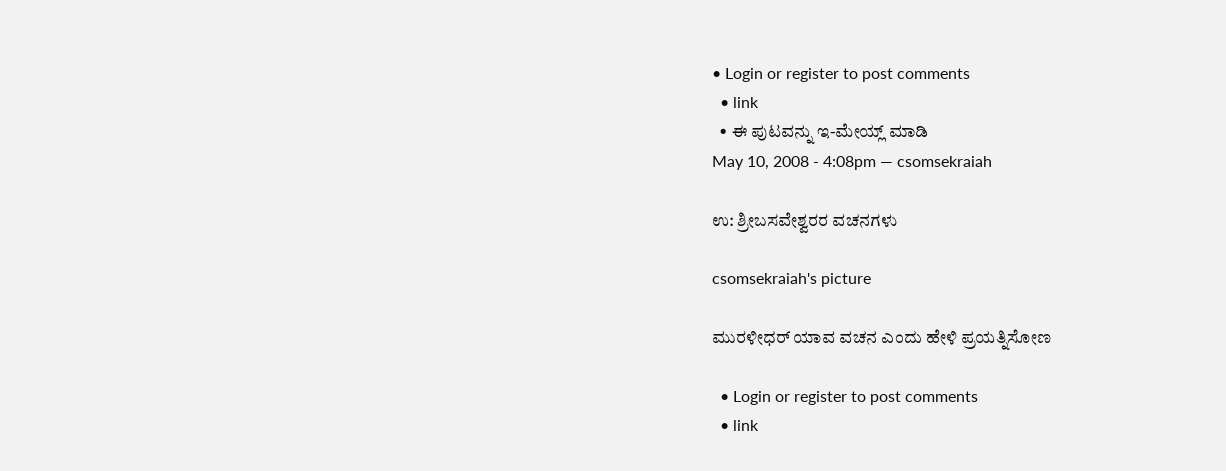• Login or register to post comments
  • link
  • ಈ ಪುಟವನ್ನು ಇ-ಮೇಯ್ಲ್ ಮಾಡಿ
May 10, 2008 - 4:08pm — csomsekraiah

ಉ: ಶ್ರೀಬಸವೇಶ್ವರರ ವಚನಗಳು

csomsekraiah's picture

ಮುರಳೀಧರ್ ಯಾವ ವಚನ ಎಂದು ಹೇಳಿ ಪ್ರಯತ್ನಿಸೋಣ

  • Login or register to post comments
  • link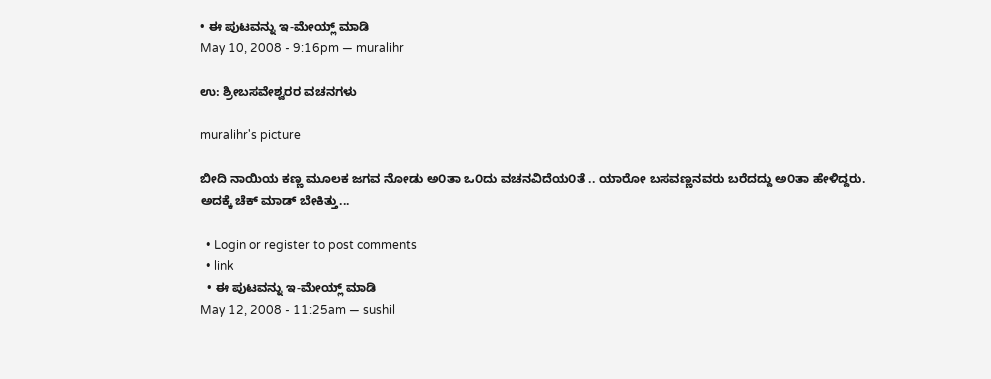• ಈ ಪುಟವನ್ನು ಇ-ಮೇಯ್ಲ್ ಮಾಡಿ
May 10, 2008 - 9:16pm — muralihr

ಉ: ಶ್ರೀಬಸವೇಶ್ವರರ ವಚನಗಳು

muralihr's picture

ಬೀದಿ ನಾಯಿಯ ಕಣ್ಣ ಮೂಲಕ ಜಗವ ನೋಡು ಅ೦ತಾ ಒ೦ದು ವಚನವಿದೆಯ೦ತೆ .. ಯಾರೋ ಬಸವಣ್ಣನವರು ಬರೆದದ್ದು ಅ೦ತಾ ಹೇಳಿದ್ದರು.
ಅದಕ್ಕೆ ಚೆಕ್ ಮಾಡ್ ಬೇಕಿತ್ತು...

  • Login or register to post comments
  • link
  • ಈ ಪುಟವನ್ನು ಇ-ಮೇಯ್ಲ್ ಮಾಡಿ
May 12, 2008 - 11:25am — sushil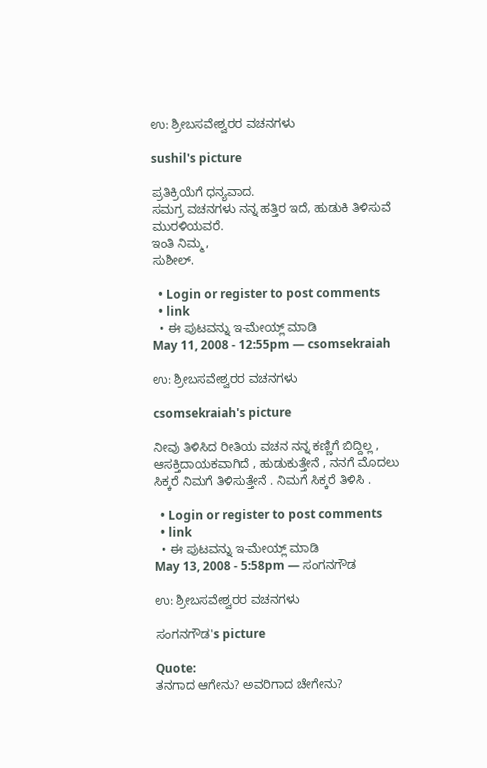ಉ: ಶ್ರೀಬಸವೇಶ್ವರರ ವಚನಗಳು

sushil's picture

ಪ್ರತಿಕ್ರಿಯೆಗೆ ಧನ್ಯವಾದ.
ಸಮಗ್ರ ವಚನಗಳು ನನ್ನ ಹತ್ತಿರ ಇದೆ, ಹುಡುಕಿ ತಿಳಿಸುವೆ ಮುರಳಿಯವರೆ.
ಇಂತಿ ನಿಮ್ಮ,
ಸುಶೀಲ್.

  • Login or register to post comments
  • link
  • ಈ ಪುಟವನ್ನು ಇ-ಮೇಯ್ಲ್ ಮಾಡಿ
May 11, 2008 - 12:55pm — csomsekraiah

ಉ: ಶ್ರೀಬಸವೇಶ್ವರರ ವಚನಗಳು

csomsekraiah's picture

ನೀವು ತಿಳಿಸಿದ ರೀತಿಯ ವಚನ ನನ್ನ ಕಣ್ಣಿಗೆ ಬಿದ್ದಿಲ್ಲ , ಆಸಕ್ತಿದಾಯಕವಾಗಿದೆ , ಹುಡುಕುತ್ತೇನೆ , ನನಗೆ ಮೊದಲು ಸಿಕ್ಕರೆ ನಿಮಗೆ ತಿಳಿಸುತ್ತೇನೆ . ನಿಮಗೆ ಸಿಕ್ಕರೆ ತಿಳಿಸಿ .

  • Login or register to post comments
  • link
  • ಈ ಪುಟವನ್ನು ಇ-ಮೇಯ್ಲ್ ಮಾಡಿ
May 13, 2008 - 5:58pm — ಸಂಗನಗೌಡ

ಉ: ಶ್ರೀಬಸವೇಶ್ವರರ ವಚನಗಳು

ಸಂಗನಗೌಡ's picture

Quote:
ತನಗಾದ ಆಗೇನು? ಅವರಿಗಾದ ಚೇಗೇನು?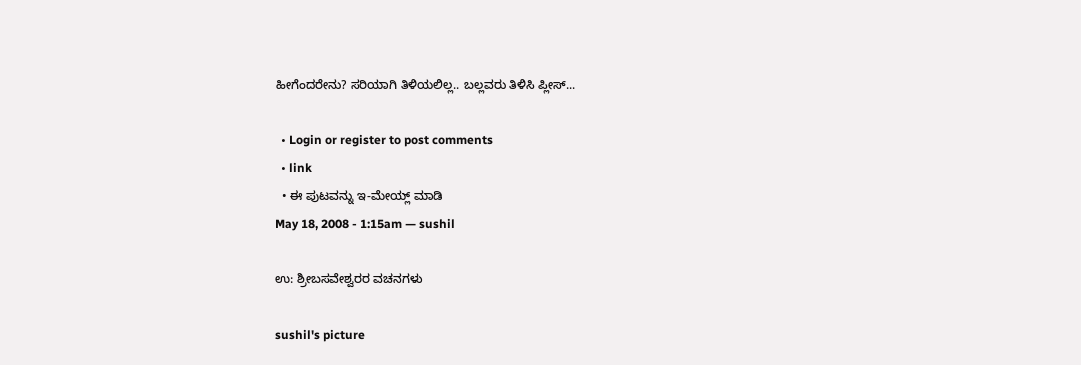ಹೀಗೆಂದರೇನು? ಸರಿಯಾಗಿ ತಿಳಿಯಲಿಲ್ಲ.. ಬಲ್ಲವರು ತಿಳಿಸಿ ಪ್ಲೀಸ್...

  • Login or register to post comments
  • link
  • ಈ ಪುಟವನ್ನು ಇ-ಮೇಯ್ಲ್ ಮಾಡಿ
May 18, 2008 - 1:15am — sushil

ಉ: ಶ್ರೀಬಸವೇಶ್ವರರ ವಚನಗಳು

sushil's picture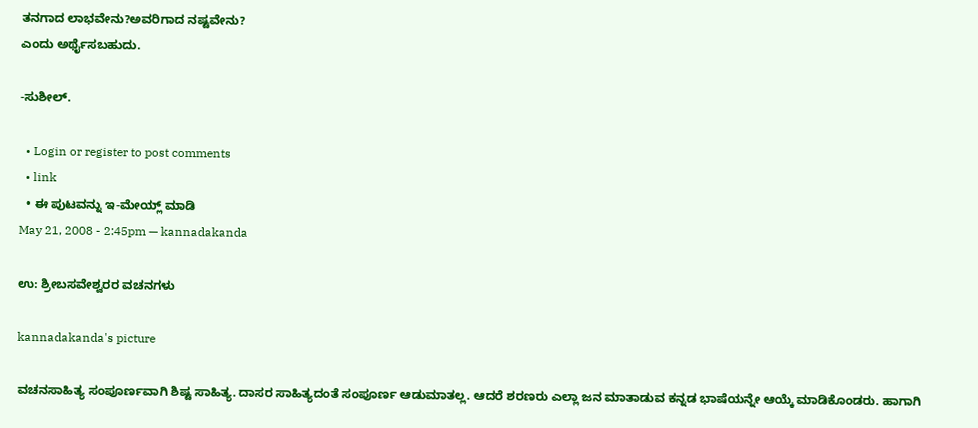ತನಗಾದ ಲಾಭವೇನು?ಅವರಿಗಾದ ನಷ್ಟವೇನು?
ಎಂದು ಅರ್ಥೈಸಬಹುದು.

-ಸುಶೀಲ್.

  • Login or register to post comments
  • link
  • ಈ ಪುಟವನ್ನು ಇ-ಮೇಯ್ಲ್ ಮಾಡಿ
May 21, 2008 - 2:45pm — kannadakanda

ಉ: ಶ್ರೀಬಸವೇಶ್ವರರ ವಚನಗಳು

kannadakanda's picture

ವಚನಸಾಹಿತ್ಯ ಸಂಪೂರ್ಣವಾಗಿ ಶಿಷ್ಟ ಸಾಹಿತ್ಯ. ದಾಸರ ಸಾಹಿತ್ಯದಂತೆ ಸಂಪೂರ್ಣ ಆಡುಮಾತಲ್ಲ. ಆದರೆ ಶರಣರು ಎಲ್ಲಾ ಜನ ಮಾತಾಡುವ ಕನ್ನಡ ಭಾಷೆಯನ್ನೇ ಆಯ್ಕೆ ಮಾಡಿಕೊಂಡರು. ಹಾಗಾಗಿ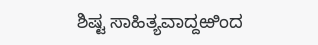ಶಿಷ್ಟ ಸಾಹಿತ್ಯವಾದ್ದಱಿಂದ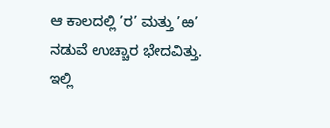ಆ ಕಾಲದಲ್ಲಿ ’ರ’ ಮತ್ತು ’ಱ’ ನಡುವೆ ಉಚ್ಚಾರ ಭೇದವಿತ್ತು.
ಇಲ್ಲಿ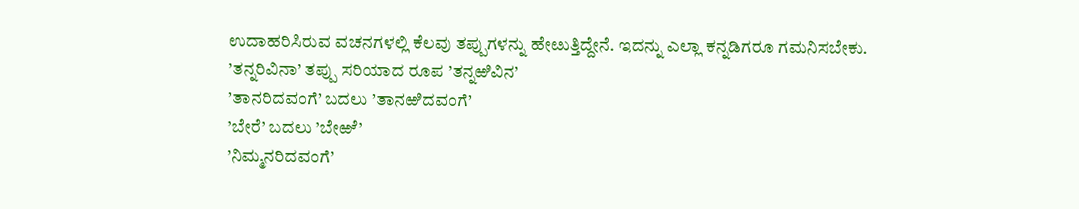ಉದಾಹರಿಸಿರುವ ವಚನಗಳಲ್ಲಿ ಕೆಲವು ತಪ್ಪುಗಳನ್ನು ಹೇೞುತ್ತಿದ್ದೇನೆ. ಇದನ್ನು ಎಲ್ಲಾ ಕನ್ನಡಿಗರೂ ಗಮನಿಸಬೇಕು.
’ತನ್ನರಿವಿನಾ’ ತಪ್ಪು ಸರಿಯಾದ ರೂಪ ’ತನ್ನಱಿವಿನ’
’ತಾನರಿದವಂಗೆ’ ಬದಲು ’ತಾನಱಿದವಂಗೆ’
’ಬೇರೆ’ ಬದಲು ’ಬೇಱೆ’
’ನಿಮ್ಮನರಿದವಂಗೆ’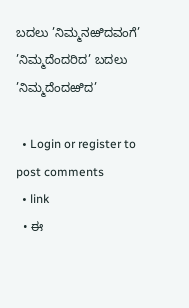ಬದಲು ’ನಿಮ್ಮನಱಿದವಂಗೆ’
’ನಿಮ್ಮದೆಂದರಿದ’ ಬದಲು ’ನಿಮ್ಮದೆಂದಱಿದ’

  • Login or register to post comments
  • link
  • ಈ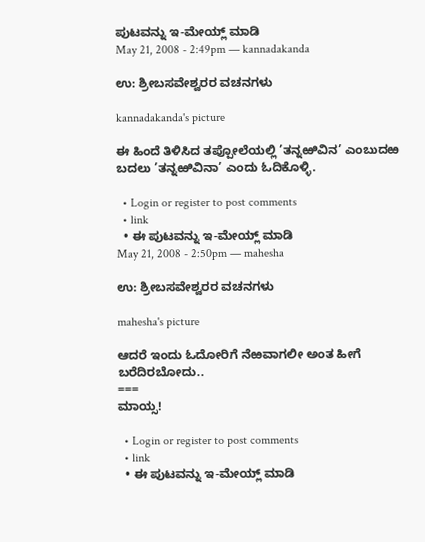ಪುಟವನ್ನು ಇ-ಮೇಯ್ಲ್ ಮಾಡಿ
May 21, 2008 - 2:49pm — kannadakanda

ಉ: ಶ್ರೀಬಸವೇಶ್ವರರ ವಚನಗಳು

kannadakanda's picture

ಈ ಹಿಂದೆ ತಿಳಿಸಿದ ತಪ್ಪೋಲೆಯಲ್ಲಿ ’ತನ್ನಱಿವಿನ’ ಎಂಬುದಱ ಬದಲು ’ತನ್ನಱಿವಿನಾ’ ಎಂದು ಓದಿಕೊಳ್ಳಿ.

  • Login or register to post comments
  • link
  • ಈ ಪುಟವನ್ನು ಇ-ಮೇಯ್ಲ್ ಮಾಡಿ
May 21, 2008 - 2:50pm — mahesha

ಉ: ಶ್ರೀಬಸವೇಶ್ವರರ ವಚನಗಳು

mahesha's picture

ಆದರೆ ಇಂದು ಓದೋರಿಗೆ ನೆಱವಾಗಲೀ ಅಂತ ಹೀಗೆ ಬರೆದಿರಬೋದು..
===
ಮಾಯ್ಸ!

  • Login or register to post comments
  • link
  • ಈ ಪುಟವನ್ನು ಇ-ಮೇಯ್ಲ್ ಮಾಡಿ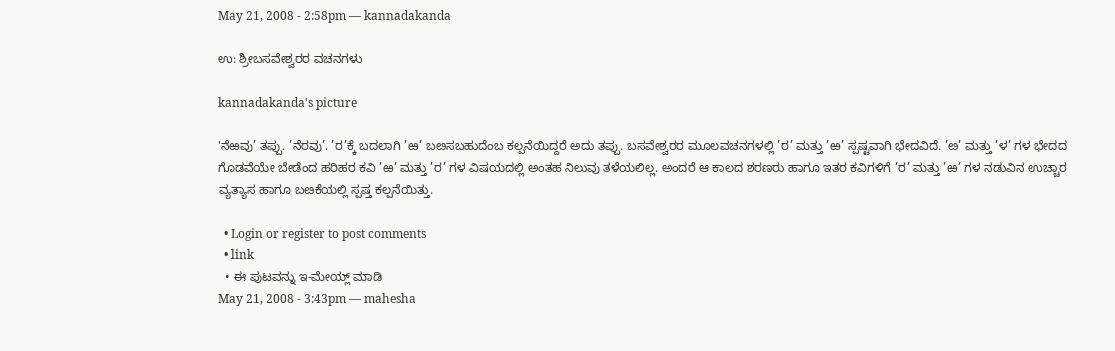May 21, 2008 - 2:58pm — kannadakanda

ಉ: ಶ್ರೀಬಸವೇಶ್ವರರ ವಚನಗಳು

kannadakanda's picture

'ನೆಱವು’ ತಪ್ಪು. ’ನೆರವು’. ’ರ’ಕ್ಕೆ ಬದಲಾಗಿ ’ಱ’ ಬೞಸಬಹುದೆಂಬ ಕಲ್ಪನೆಯಿದ್ದರೆ ಅದು ತಪ್ಪು. ಬಸವೇಶ್ವರರ ಮೂಲವಚನಗಳಲ್ಲಿ ’ರ’ ಮತ್ತು ’ಱ’ ಸ್ಪಷ್ಟವಾಗಿ ಭೇದವಿದೆ. ’ೞ’ ಮತ್ತು ’ಳ’ ಗಳ ಭೇದದ ಗೊಡವೆಯೇ ಬೇಡೆಂದ ಹರಿಹರ ಕವಿ ’ಱ’ ಮತ್ತು ’ರ’ ಗಳ ವಿಷಯದಲ್ಲಿ ಅಂತಹ ನಿಲುವು ತಳೆಯಲಿಲ್ಲ. ಅಂದರೆ ಆ ಕಾಲದ ಶರಣರು ಹಾಗೂ ಇತರ ಕವಿಗಳಿಗೆ ’ರ’ ಮತ್ತು ’ಱ’ ಗಳ ನಡುವಿನ ಉಚ್ಚಾರ ವ್ಯತ್ಯಾಸ ಹಾಗೂ ಬೞಕೆಯಲ್ಲಿ ಸ್ಪಷ್ತ ಕಲ್ಪನೆಯಿತ್ತು.

  • Login or register to post comments
  • link
  • ಈ ಪುಟವನ್ನು ಇ-ಮೇಯ್ಲ್ ಮಾಡಿ
May 21, 2008 - 3:43pm — mahesha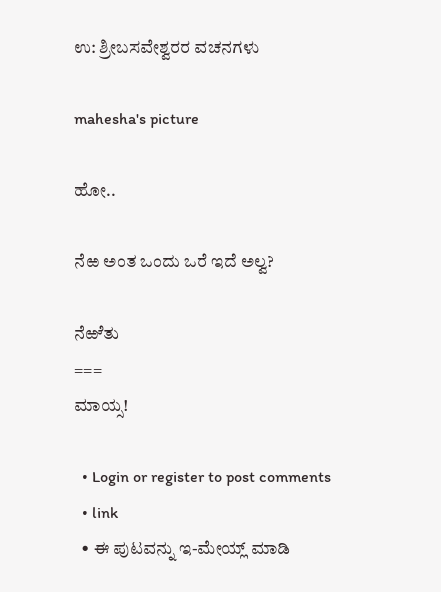ಉ: ಶ್ರೀಬಸವೇಶ್ವರರ ವಚನಗಳು

mahesha's picture

ಹೋ..

ನೆಱ ಅಂತ ಒಂದು ಒರೆ ಇದೆ ಅಲ್ವ?

ನೆಱೆತು
===
ಮಾಯ್ಸ!

  • Login or register to post comments
  • link
  • ಈ ಪುಟವನ್ನು ಇ-ಮೇಯ್ಲ್ ಮಾಡಿ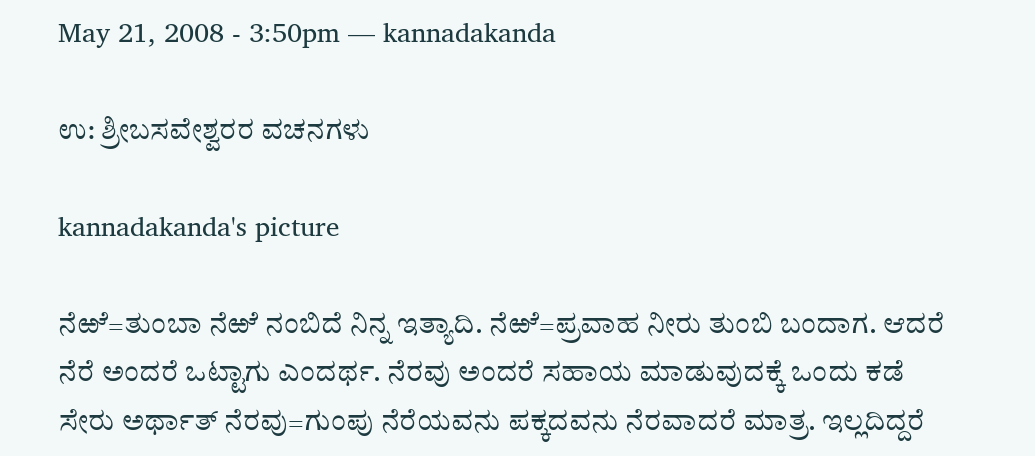May 21, 2008 - 3:50pm — kannadakanda

ಉ: ಶ್ರೀಬಸವೇಶ್ವರರ ವಚನಗಳು

kannadakanda's picture

ನೆಱೆ=ತುಂಬಾ ನೆಱೆ ನಂಬಿದೆ ನಿನ್ನ ಇತ್ಯಾದಿ. ನೆಱೆ=ಪ್ರವಾಹ ನೀರು ತುಂಬಿ ಬಂದಾಗ. ಆದರೆ ನೆರೆ ಅಂದರೆ ಒಟ್ಟಾಗು ಎಂದರ್ಥ. ನೆರವು ಅಂದರೆ ಸಹಾಯ ಮಾಡುವುದಕ್ಕೆ ಒಂದು ಕಡೆ ಸೇರು ಅರ್ಥಾತ್ ನೆರವು=ಗುಂಪು ನೆರೆಯವನು ಪಕ್ಕದವನು ನೆರವಾದರೆ ಮಾತ್ರ. ಇಲ್ಲದಿದ್ದರೆ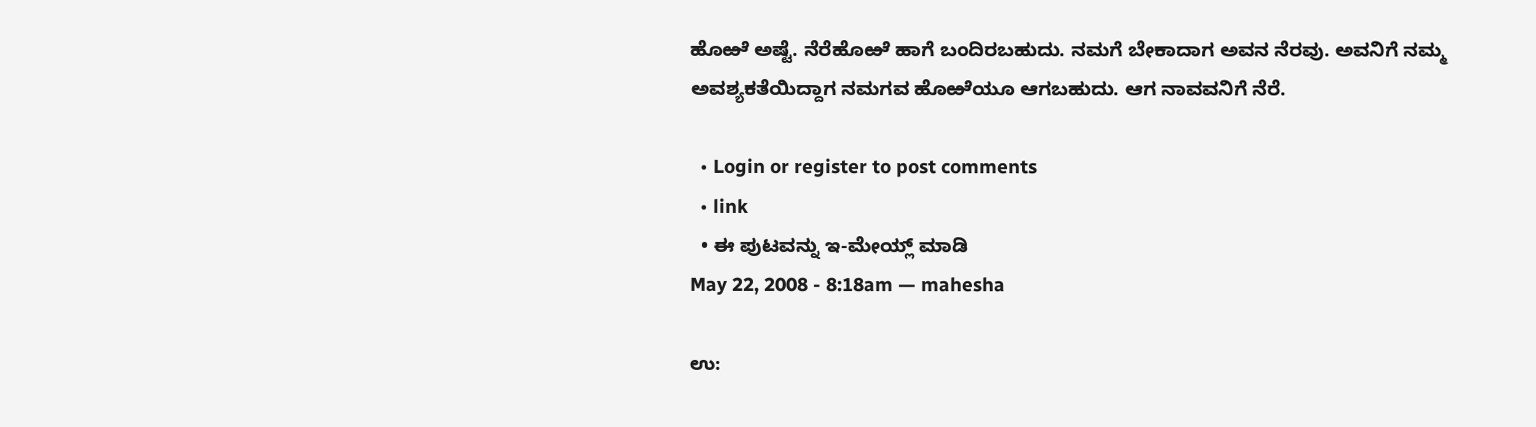ಹೊಱೆ ಅಷ್ಟೆ. ನೆರೆಹೊಱೆ ಹಾಗೆ ಬಂದಿರಬಹುದು. ನಮಗೆ ಬೇಕಾದಾಗ ಅವನ ನೆರವು. ಅವನಿಗೆ ನಮ್ಮ ಅವಶ್ಯಕತೆಯಿದ್ದಾಗ ನಮಗವ ಹೊಱೆಯೂ ಆಗಬಹುದು. ಆಗ ನಾವವನಿಗೆ ನೆರೆ.

  • Login or register to post comments
  • link
  • ಈ ಪುಟವನ್ನು ಇ-ಮೇಯ್ಲ್ ಮಾಡಿ
May 22, 2008 - 8:18am — mahesha

ಉ: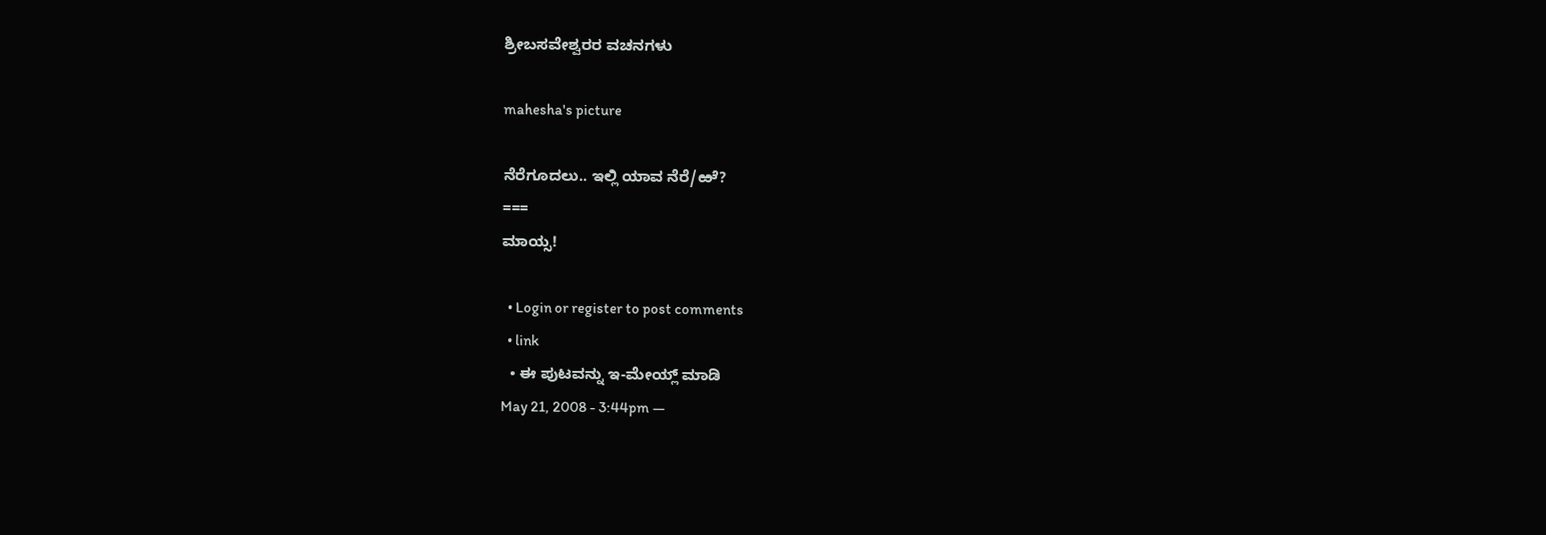ಶ್ರೀಬಸವೇಶ್ವರರ ವಚನಗಳು

mahesha's picture

ನೆರೆಗೂದಲು.. ಇಲ್ಲಿ ಯಾವ ನೆರೆ/ಱೆ?
===
ಮಾಯ್ಸ!

  • Login or register to post comments
  • link
  • ಈ ಪುಟವನ್ನು ಇ-ಮೇಯ್ಲ್ ಮಾಡಿ
May 21, 2008 - 3:44pm —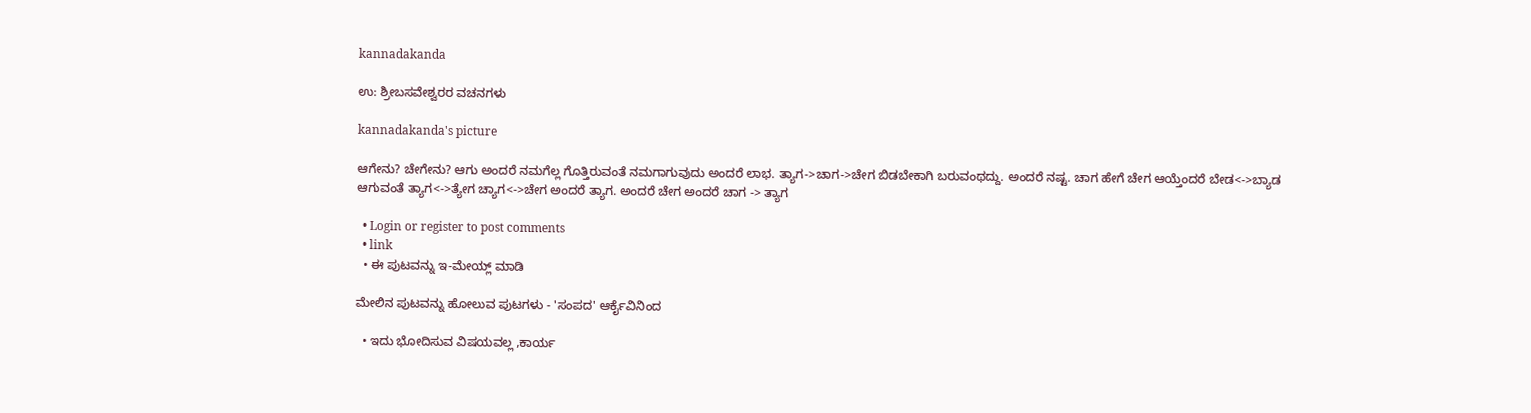kannadakanda

ಉ: ಶ್ರೀಬಸವೇಶ್ವರರ ವಚನಗಳು

kannadakanda's picture

ಆಗೇನು? ಚೇಗೇನು? ಆಗು ಅಂದರೆ ನಮಗೆಲ್ಲ ಗೊತ್ತಿರುವಂತೆ ನಮಗಾಗುವುದು ಅಂದರೆ ಲಾಭ. ತ್ಯಾಗ->ಚಾಗ->ಚೇಗ ಬಿಡಬೇಕಾಗಿ ಬರುವಂಥದ್ದು. ಅಂದರೆ ನಷ್ಟ. ಚಾಗ ಹೇಗೆ ಚೇಗ ಆಯ್ತೆಂದರೆ ಬೇಡ<->ಬ್ಯಾಡ ಆಗುವಂತೆ ತ್ಯಾಗ<->ತ್ಯೇಗ ಚ್ಯಾಗ<->ಚೇಗ ಅಂದರೆ ತ್ಯಾಗ. ಅಂದರೆ ಚೇಗ ಅಂದರೆ ಚಾಗ -> ತ್ಯಾಗ

  • Login or register to post comments
  • link
  • ಈ ಪುಟವನ್ನು ಇ-ಮೇಯ್ಲ್ ಮಾಡಿ

ಮೇಲಿನ ಪುಟವನ್ನು ಹೋಲುವ ಪುಟಗಳು - 'ಸಂಪದ' ಆರ್ಕೈವಿನಿಂದ

  • ಇದು ಭೋದಿಸುವ ವಿಷಯವಲ್ಲ ,ಕಾರ್ಯ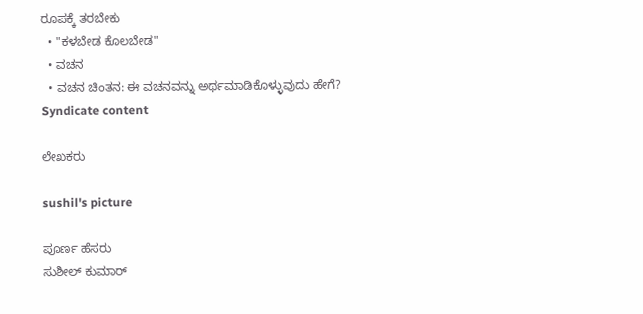ರೂಪಕ್ಕೆ ತರಬೇಕು
  • "ಕಳಬೇಡ ಕೊಲಬೇಡ"
  • ವಚನ
  • ವಚನ ಚಿಂತನ: ಈ ವಚನವನ್ನು ಅರ್ಥಮಾಡಿಕೊಳ್ಳುವುದು ಹೇಗೆ?
Syndicate content

ಲೇಖಕರು

sushil's picture

ಪೂರ್ಣ ಹೆಸರು
ಸುಶೀಲ್ ಕುಮಾರ್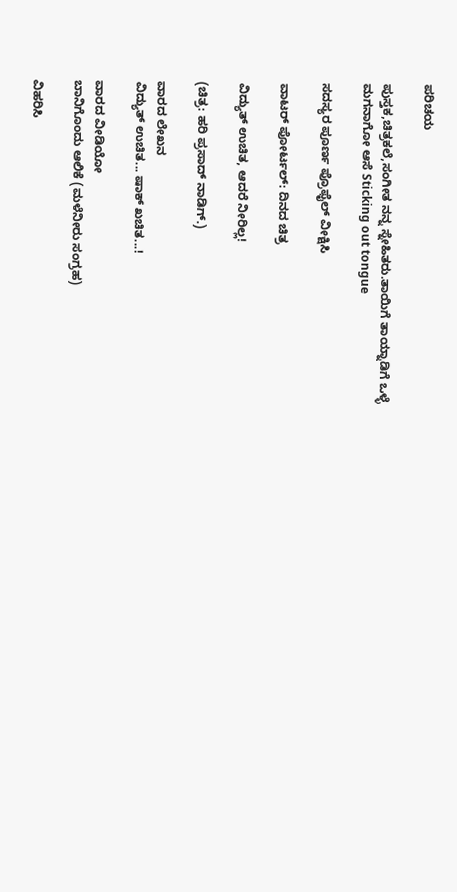ಪರಿಚಯ

ಪುಸ್ತಕ,ಚಿತ್ರಕಲೆ,ಸಂಗೀತ ನನ್ನ ಸ್ನೇಹಿತರು.ತಾಯಿಗೆ ತಾಯ್ನಾಡಿಗೆ ಒಳ್ಳೆ ಮಗನಾಗೋ ಆಸೆ Sticking out tongue

ಸದಸ್ಯರ ಪೂರ್ಣ ಪ್ರೊಫೈಲ್ ವೀಕ್ಷಿಸಿ

ವಾಟರ್ ಪೋರ್ಟಲ್: ದಿನದ ಚಿತ್ರ

ವಿದ್ಯುತ್ ಉಚಿತ, ಆದರೆ ನೀರಿಲ್ಲ!

(ಚಿತ್ರ: ಹರಿ ಪ್ರಸಾದ್ ನಾಡಿಗ್.)

ವಾರದ ಲೇಖನ
ವಿದ್ಯುತ್ ಉಚಿತ... ಷಾಕ್ ಖಚಿತ...!

ವಾರದ ವೀಡಿಯೋ
ಬಾನಿಗೊಂದು ಆಲಿಕೆ (ಮಳೆನೀರು ಸಂಗ್ರಹ)

ವಿಹರಿಸಿ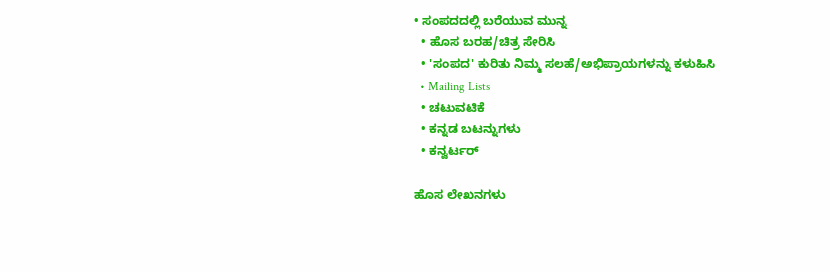• ಸಂಪದದಲ್ಲಿ ಬರೆಯುವ ಮುನ್ನ
  • ಹೊಸ ಬರಹ/ಚಿತ್ರ ಸೇರಿಸಿ
  • 'ಸಂಪದ' ಕುರಿತು ನಿಮ್ಮ ಸಲಹೆ/ಅಭಿಪ್ರಾಯಗಳನ್ನು ಕಳುಹಿಸಿ
  • Mailing Lists
  • ಚಟುವಟಿಕೆ
  • ಕನ್ನಡ ಬಟನ್ನುಗಳು
  • ಕನ್ವರ್ಟರ್

ಹೊಸ ಲೇಖನಗಳು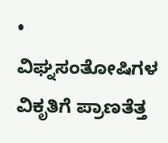• ವಿಘ್ನಸಂತೋಷಿಗಳ ವಿಕೃತಿಗೆ ಪ್ರಾಣತೆತ್ತ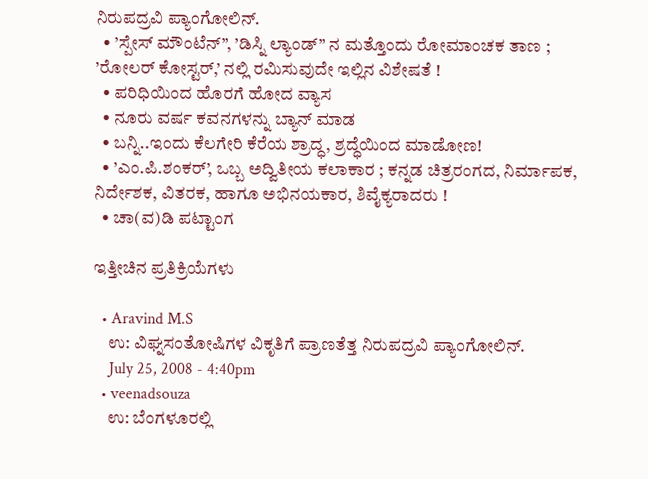ನಿರುಪದ್ರವಿ ಪ್ಯಾಂಗೋಲಿನ್.
  • ’ಸ್ಪೇಸ್ ಮೌಂಟೆನ್”, ’ಡಿಸ್ನಿ ಲ್ಯಾಂಡ್” ನ ಮತ್ತೊಂದು ರೋಮಾಂಚಕ ತಾಣ ; ’ರೋಲರ್ ಕೋಸ್ಟರ್,’ ನಲ್ಲಿ ರಮಿಸುವುದೇ ಇಲ್ಲಿನ ವಿಶೇಷತೆ !
  • ಪರಿಧಿಯಿಂದ ಹೊರಗೆ ಹೋದ ವ್ಯಾಸ
  • ನೂರು ವರ್ಷ ಕವನಗಳನ್ನು ಬ್ಯಾನ್ ಮಾಡ
  • ಬನ್ನಿ..ಇಂದು ಕೆಲಗೇರಿ ಕೆರೆಯ ಶ್ರಾದ್ಧ, ಶ್ರದ್ಧೆಯಿಂದ ಮಾಡೋಣ!
  • ’ಎಂ.ಪಿ.ಶಂಕರ್’, ಒಬ್ಬ ಅದ್ವಿತೀಯ ಕಲಾಕಾರ ; ಕನ್ನಡ ಚಿತ್ರರಂಗದ, ನಿರ್ಮಾಪಕ, ನಿರ್ದೇಶಕ, ವಿತರಕ, ಹಾಗೂ ಅಭಿನಯಕಾರ, ಶಿವೈಕ್ಯರಾದರು !
  • ಚಾ(ವ)ಡಿ ಪಟ್ಟಾಂಗ

ಇತ್ತೀಚಿನ ಪ್ರತಿಕ್ರಿಯೆಗಳು

  • Aravind M.S
    ಉ: ವಿಘ್ನಸಂತೋಷಿಗಳ ವಿಕೃತಿಗೆ ಪ್ರಾಣತೆತ್ತ ನಿರುಪದ್ರವಿ ಪ್ಯಾಂಗೋಲಿನ್.
    July 25, 2008 - 4:40pm
  • veenadsouza
    ಉ: ಬೆಂಗಳೂರಲ್ಲಿ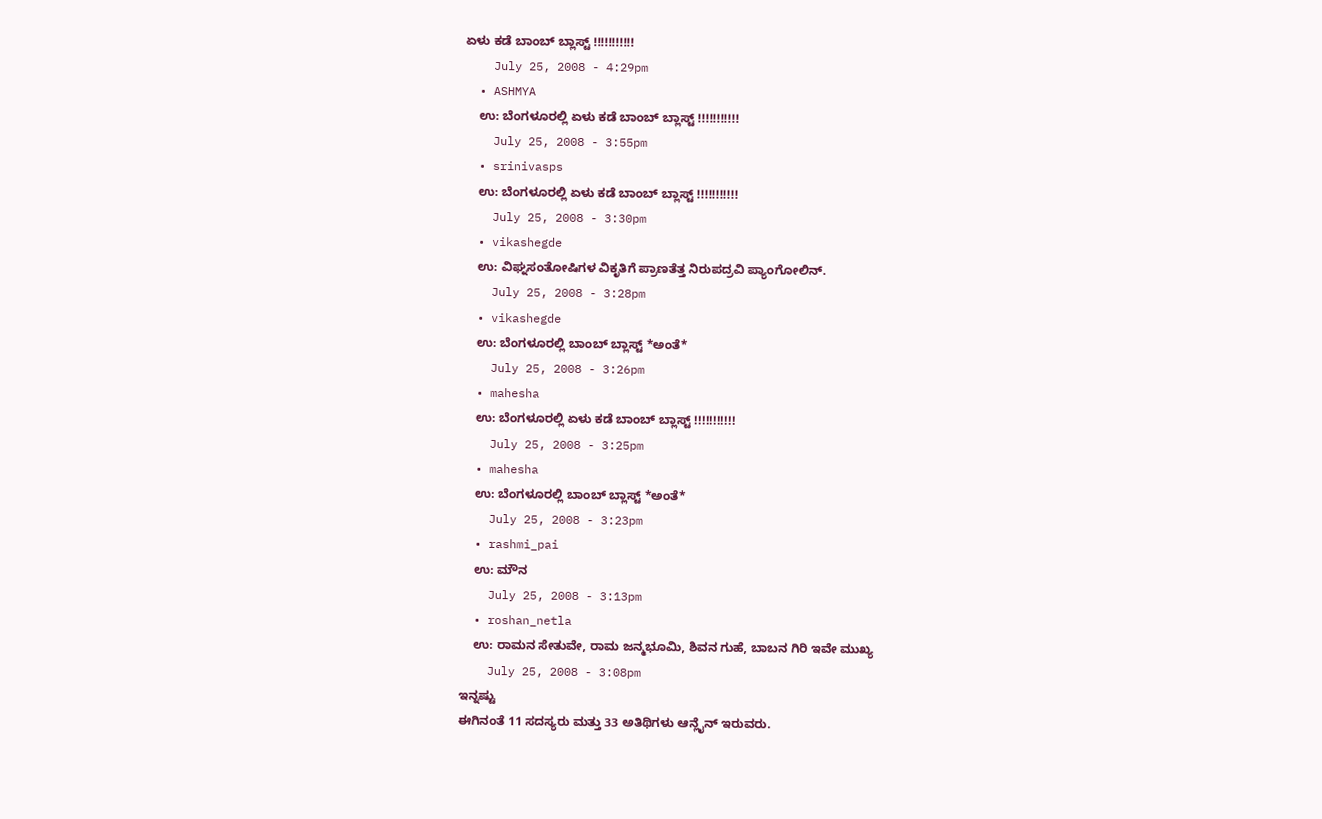ಏಳು ಕಡೆ ಬಾಂಬ್ ಬ್ಲಾಸ್ಟ್ !!!!!!!!!!!
    July 25, 2008 - 4:29pm
  • ASHMYA
    ಉ: ಬೆಂಗಳೂರಲ್ಲಿ ಏಳು ಕಡೆ ಬಾಂಬ್ ಬ್ಲಾಸ್ಟ್ !!!!!!!!!!!
    July 25, 2008 - 3:55pm
  • srinivasps
    ಉ: ಬೆಂಗಳೂರಲ್ಲಿ ಏಳು ಕಡೆ ಬಾಂಬ್ ಬ್ಲಾಸ್ಟ್ !!!!!!!!!!!
    July 25, 2008 - 3:30pm
  • vikashegde
    ಉ: ವಿಘ್ನಸಂತೋಷಿಗಳ ವಿಕೃತಿಗೆ ಪ್ರಾಣತೆತ್ತ ನಿರುಪದ್ರವಿ ಪ್ಯಾಂಗೋಲಿನ್.
    July 25, 2008 - 3:28pm
  • vikashegde
    ಉ: ಬೆಂಗಳೂರಲ್ಲಿ ಬಾಂಬ್ ಬ್ಲಾಸ್ಟ್ *ಅಂತೆ*
    July 25, 2008 - 3:26pm
  • mahesha
    ಉ: ಬೆಂಗಳೂರಲ್ಲಿ ಏಳು ಕಡೆ ಬಾಂಬ್ ಬ್ಲಾಸ್ಟ್ !!!!!!!!!!!
    July 25, 2008 - 3:25pm
  • mahesha
    ಉ: ಬೆಂಗಳೂರಲ್ಲಿ ಬಾಂಬ್ ಬ್ಲಾಸ್ಟ್ *ಅಂತೆ*
    July 25, 2008 - 3:23pm
  • rashmi_pai
    ಉ: ಮೌನ
    July 25, 2008 - 3:13pm
  • roshan_netla
    ಉ: ರಾಮನ ಸೇತುವೇ, ರಾಮ ಜನ್ಮಭೂಮಿ, ಶಿವನ ಗುಹೆ, ಬಾಬನ ಗಿರಿ ಇವೇ ಮುಖ್ಯ
    July 25, 2008 - 3:08pm
ಇನ್ನಷ್ಟು
ಈಗಿನಂತೆ 11 ಸದಸ್ಯರು ಮತ್ತು 33 ಅತಿಥಿಗಳು ಆನ್ಲೈನ್ ಇರುವರು.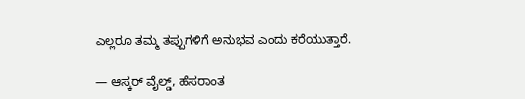ಎಲ್ಲರೂ ತಮ್ಮ ತಪ್ಪುಗಳಿಗೆ ಅನುಭವ ಎಂದು ಕರೆಯುತ್ತಾರೆ.

— ಆಸ್ಕರ್ ವೈಲ್ಡ್, ಹೆಸರಾಂತ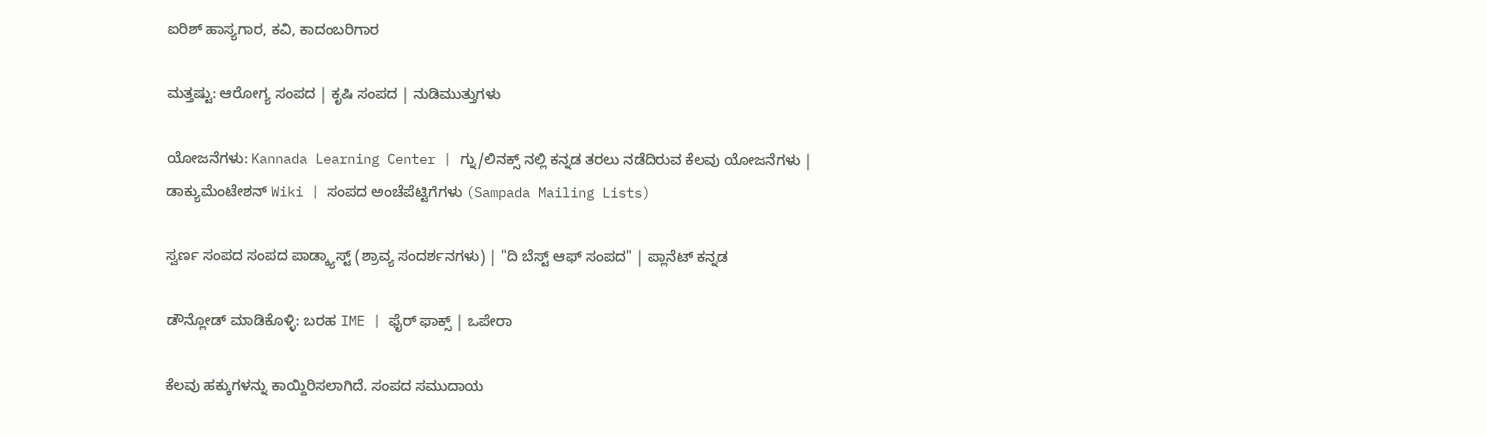ಐರಿಶ್ ಹಾಸ್ಯಗಾರ, ಕವಿ, ಕಾದಂಬರಿಗಾರ

ಮತ್ತಷ್ಟು: ಆರೋಗ್ಯ ಸಂಪದ | ಕೃಷಿ ಸಂಪದ | ನುಡಿಮುತ್ತುಗಳು

ಯೋಜನೆಗಳು: Kannada Learning Center | ಗ್ನು/ಲಿನಕ್ಸ್ ನಲ್ಲಿ ಕನ್ನಡ ತರಲು ನಡೆದಿರುವ ಕೆಲವು ಯೋಜನೆಗಳು | ಡಾಕ್ಯುಮೆಂಟೇಶನ್ Wiki | ಸಂಪದ ಅಂಚೆಪೆಟ್ಟಿಗೆಗಳು (Sampada Mailing Lists)

ಸ್ವರ್ಣ ಸಂಪದ ಸಂಪದ ಪಾಡ್ಕ್ಯಾಸ್ಟ್ (ಶ್ರಾವ್ಯ ಸಂದರ್ಶನಗಳು) | "ದಿ ಬೆಸ್ಟ್ ಆಫ್ ಸಂಪದ" | ಪ್ಲಾನೆಟ್ ಕನ್ನಡ

ಡೌನ್ಲೋಡ್ ಮಾಡಿಕೊಳ್ಳಿ: ಬರಹ IME | ಫೈರ್ ಫಾಕ್ಸ್ | ಒಪೇರಾ

ಕೆಲವು ಹಕ್ಕುಗಳನ್ನು ಕಾಯ್ದಿರಿಸಲಾಗಿದೆ. ಸಂಪದ ಸಮುದಾಯ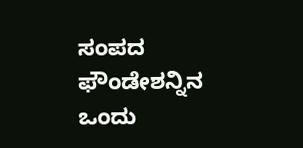ಸಂಪದ ಫೌಂಡೇಶನ್ನಿನ ಒಂದು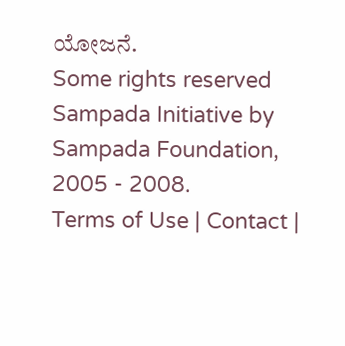ಯೋಜನೆ.
Some rights reserved Sampada Initiative by Sampada Foundation, 2005 - 2008.
Terms of Use | Contact |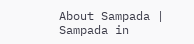About Sampada | Sampada in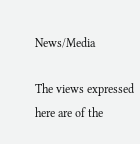News/Media

The views expressed here are of the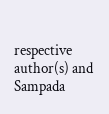respective author(s) and Sampada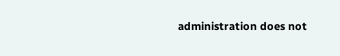administration does not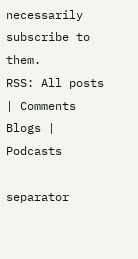necessarily subscribe to them.
RSS: All posts | Comments
Blogs | Podcasts

separator